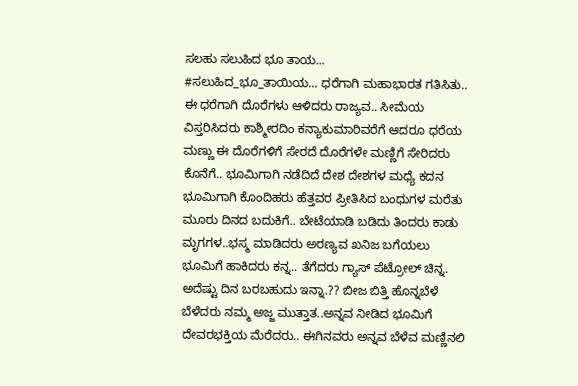ಸಲಹು ಸಲುಹಿದ ಭೂ ತಾಯ...
#ಸಲುಹಿದ_ಭೂ_ತಾಯಿಯ... ಧರೆಗಾಗಿ ಮಹಾಭಾರತ ಗತಿಸಿತು.. ಈ ಧರೆಗಾಗಿ ದೊರೆಗಳು ಆಳಿದರು ರಾಜ್ಯವ.. ಸೀಮೆಯ ವಿಸ್ತರಿಸಿದರು ಕಾಶ್ಮೀರದಿಂ ಕನ್ಯಾಕುಮಾರಿವರೆಗೆ ಆದರೂ ಧರೆಯ ಮಣ್ಣು ಈ ದೊರೆಗಳಿಗೆ ಸೇರದೆ ದೊರೆಗಳೇ ಮಣ್ಣಿಗೆ ಸೇರಿದರು ಕೊನೆಗೆ.. ಭೂಮಿಗಾಗಿ ನಡೆದಿದೆ ದೇಶ ದೇಶಗಳ ಮಧ್ಯೆ ಕದನ ಭೂಮಿಗಾಗಿ ಕೊಂದಿಹರು ಹೆತ್ತವರ ಪ್ರೀತಿಸಿದ ಬಂಧುಗಳ ಮರೆತು ಮೂರು ದಿನದ ಬದುಕಿಗೆ.. ಬೇಟೆಯಾಡಿ ಬಡಿದು ತಿಂದರು ಕಾಡು ಮೃಗಗಳ..ಭಸ್ಮ ಮಾಡಿದರು ಅರಣ್ಯವ ಖನಿಜ ಬಗೆಯಲು ಭೂಮಿಗೆ ಹಾಕಿದರು ಕನ್ನ.. ತೆಗೆದರು ಗ್ಯಾಸ್ ಪೆಟ್ರೋಲ್ ಚಿನ್ನ. ಅದೆಷ್ಟು ದಿನ ಬರಬಹುದು ಇನ್ನಾ.?? ಬೀಜ ಬಿತ್ತಿ ಹೊನ್ನಬೆಳೆ ಬೆಳೆದರು ನಮ್ಮ ಅಜ್ಜ ಮುತ್ತಾತ..ಅನ್ನವ ನೀಡಿದ ಭೂಮಿಗೆ ದೇವರಭಕ್ತಿಯ ಮೆರೆದರು.. ಈಗಿನವರು ಅನ್ನವ ಬೆಳೆವ ಮಣ್ಣಿನಲಿ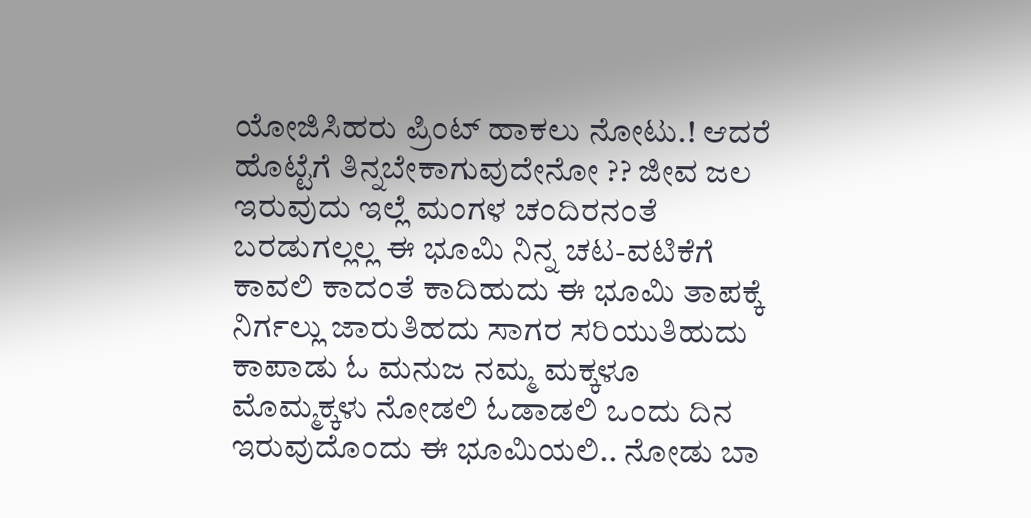ಯೋಜಿಸಿಹರು ಪ್ರಿಂಟ್ ಹಾಕಲು ನೋಟು.! ಆದರೆ ಹೊಟ್ಟೆಗೆ ತಿನ್ನಬೇಕಾಗುವುದೇನೋ ?? ಜೀವ ಜಲ ಇರುವುದು ಇಲ್ಲೆ ಮಂಗಳ ಚಂದಿರನಂತೆ ಬರಡುಗಲ್ಲಲ್ಲ ಈ ಭೂಮಿ ನಿನ್ನ ಚಟ-ವಟಿಕೆಗೆ ಕಾವಲಿ ಕಾದಂತೆ ಕಾದಿಹುದು ಈ ಭೂಮಿ ತಾಪಕ್ಕೆ ನಿರ್ಗಲ್ಲು ಜಾರುತಿಹದು ಸಾಗರ ಸರಿಯುತಿಹುದು ಕಾಪಾಡು ಓ ಮನುಜ ನಮ್ಮ ಮಕ್ಕಳೂ ಮೊಮ್ಮಕ್ಕಳು ನೋಡಲಿ ಓಡಾಡಲಿ ಒಂದು ದಿನ ಇರುವುದೊಂದು ಈ ಭೂಮಿಯಲಿ.. ನೋಡು ಬಾ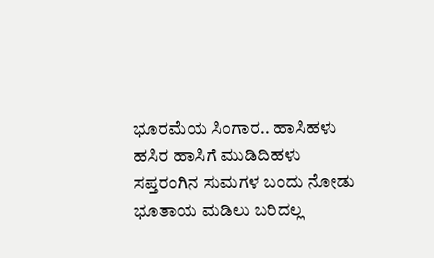ಭೂರಮೆಯ ಸಿಂಗಾರ.. ಹಾಸಿಹಳು ಹಸಿರ ಹಾಸಿಗೆ ಮುಡಿದಿಹಳು ಸಪ್ತರಂಗಿನ ಸುಮಗಳ ಬಂದು ನೋಡು ಭೂತಾಯ ಮಡಿಲು ಬರಿದಲ್ಲ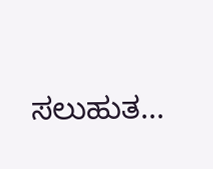ಸಲುಹುತ...